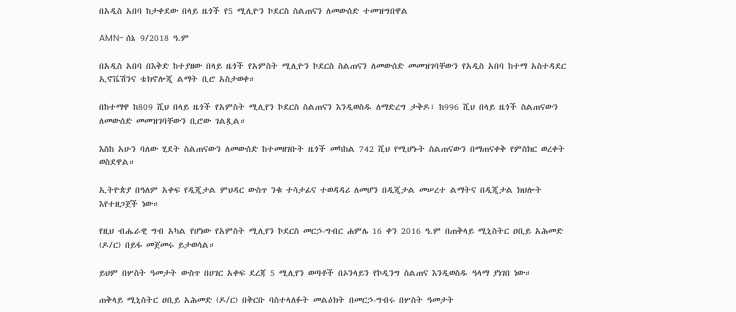በአዲስ አበባ ከታቀደው በላይ ዜጎች የ5 ሚሊዮን ኮደርስ ስልጠናን ለመውሰድ ተመዝግበዋል

AMN- ሰኔ 9/2018 ዓ.ም

በአዲስ አበባ በእቅድ ከተያዘው በላይ ዜጎች የአምስት ሚሊዮን ኮደርስ ስልጠናን ለመውሰድ መመዝገባቸውን የአዲስ አበባ ከተማ አስተዳደር ኢኖቬሽንና ቴክኖሎጂ ልማት ቢሮ አስታወቀ።

በከተማዋ ከ809 ሺህ በላይ ዜጎች የአምስት ሚሊየን ኮደርስ ስልጠናን እንዲወስዱ ለማድረግ ታቅዶ፣ ከ996 ሺህ በላይ ዜጎች ስልጠናውን ለመውሰድ መመዝገባቸውን ቢሮው ገልጿል።

እስከ አሁን ባለው ሂደት ስልጠናውን ለመውሰድ ከተመዘገቡት ዜጎች መካከል 742 ሺህ የሚሆኑት ስልጠናውን በማጠናቀቅ የምስክር ወረቀት ወስደዋል።

ኢትዮጵያ በዓለም አቀፍ የዲጂታል ምህዳር ውስጥ ንቁ ተሳታፊና ተወዳዳሪ ለመሆን በዲጂታል መሠረተ ልማትና በዲጂታል ክህሎት እየተዘጋጀች ነው።

የዚህ ብሔራዊ ግብ አካል የሆነው የአምስት ሚሊየን ኮደርስ መርኃ-ግብር ሐምሌ 16 ቀን 2016 ዓ.ም በጠቅላይ ሚኒስትር ዐቢይ አሕመድ (ዶ/ር) በይፋ መጀመሩ ይታወሳል።

ይህም በሦስት ዓመታት ውስጥ በሀገር አቀፍ ደረጃ 5 ሚሊየን ወጣቶች በኦንላይን የኮዲንግ ስልጠና እንዲወስዱ ዓላማ ያነገበ ነው።

ጠቅላይ ሚኒስትር ዐቢይ አሕመድ (ዶ/ር) በቅርቡ ባስተላለፉት መልዕክት በመርኃ-ግብሩ በሦስት ዓመታት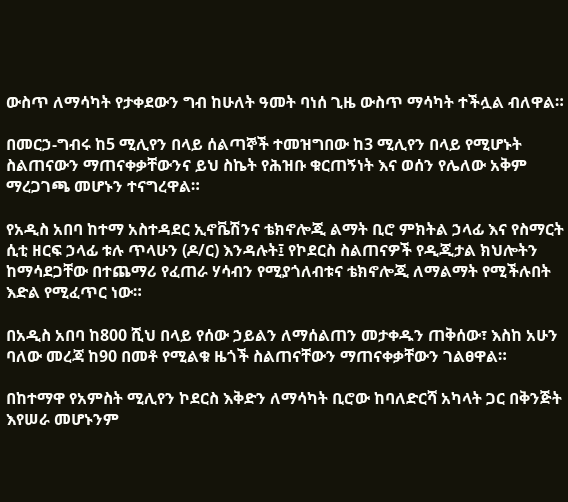ውስጥ ለማሳካት የታቀደውን ግብ ከሁለት ዓመት ባነሰ ጊዜ ውስጥ ማሳካት ተችሏል ብለዋል።

በመርኃ-ግብሩ ከ5 ሚሊየን በላይ ሰልጣኞች ተመዝግበው ከ3 ሚሊየን በላይ የሚሆኑት ስልጠናውን ማጠናቀቃቸውንና ይህ ስኬት የሕዝቡ ቁርጠኝነት እና ወሰን የሌለው አቅም ማረጋገጫ መሆኑን ተናግረዋል።

የአዲስ አበባ ከተማ አስተዳደር ኢኖቬሽንና ቴክኖሎጂ ልማት ቢሮ ምክትል ኃላፊ እና የስማርት ሲቲ ዘርፍ ኃላፊ ቱሉ ጥላሁን (ዶ/ር) እንዳሉት፤ የኮደርስ ስልጠናዎች የዲጂታል ክህሎትን ከማሳደጋቸው በተጨማሪ የፈጠራ ሃሳብን የሚያጎለብቱና ቴክኖሎጂ ለማልማት የሚችሉበት እድል የሚፈጥር ነው።

በአዲስ አበባ ከ800 ሺህ በላይ የሰው ኃይልን ለማሰልጠን መታቀዱን ጠቅሰው፣ እስከ አሁን ባለው መረጃ ከ90 በመቶ የሚልቁ ዜጎች ስልጠናቸውን ማጠናቀቃቸውን ገልፀዋል።

በከተማዋ የአምስት ሚሊየን ኮደርስ እቅድን ለማሳካት ቢሮው ከባለድርሻ አካላት ጋር በቅንጅት እየሠራ መሆኑንም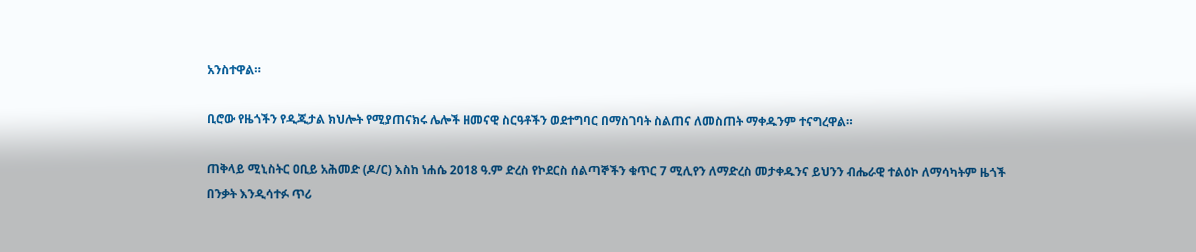አንስተዋል።

ቢሮው የዜጎችን የዲጂታል ክህሎት የሚያጠናክሩ ሌሎች ዘመናዊ ስርዓቶችን ወደተግባር በማስገባት ስልጠና ለመስጠት ማቀዱንም ተናግረዋል።

ጠቅላይ ሚኒስትር ዐቢይ አሕመድ (ዶ/ር) እስከ ነሐሴ 2018 ዓ.ም ድረስ የኮደርስ ሰልጣኞችን ቁጥር 7 ሚሊየን ለማድረስ መታቀዱንና ይህንን ብሔራዊ ተልዕኮ ለማሳካትም ዜጎች በንቃት እንዲሳተፉ ጥሪ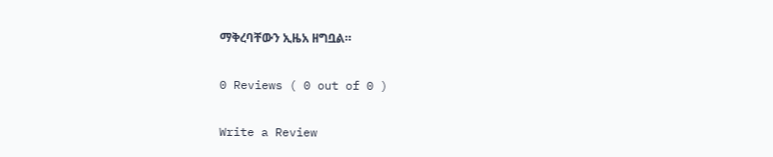ማቅረባቸውን ኢዜአ ዘግቧል።

0 Reviews ( 0 out of 0 )

Write a Review